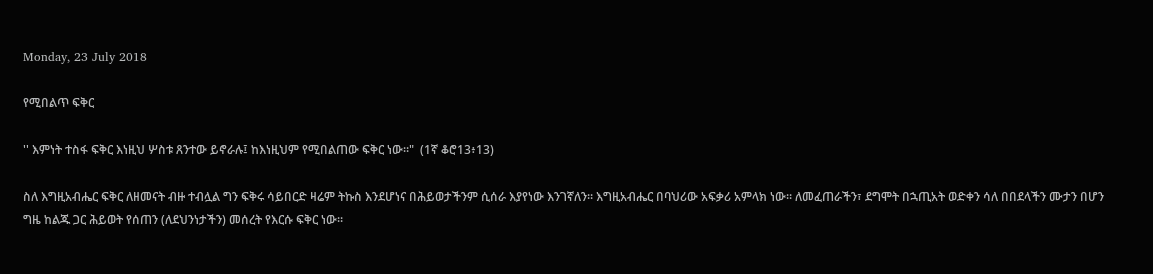Monday, 23 July 2018

የሚበልጥ ፍቅር

'' እምነት ተስፋ ፍቅር እነዚህ ሦስቱ ጸንተው ይኖራሉ፤ ከእነዚህም የሚበልጠው ፍቅር ነው።"  (1ኛ ቆሮ13፥13)

ስለ እግዚአብሔር ፍቅር ለዘመናት ብዙ ተብሏል ግን ፍቅሩ ሳይበርድ ዛሬም ትኩስ እንደሆነና በሕይወታችንም ሲሰራ እያየነው እንገኛለን። እግዚአብሔር በባህሪው አፍቃሪ አምላክ ነው። ለመፈጠራችን፣ ደግሞት በኋጢአት ወድቀን ሳለ በበደላችን ሙታን በሆን ግዜ ከልጁ ጋር ሕይወት የሰጠን (ለደህንነታችን) መሰረት የእርሱ ፍቅር ነው።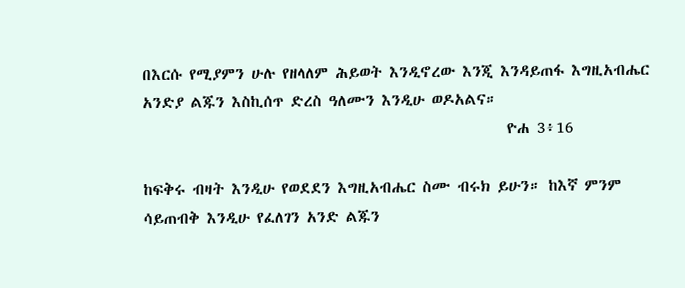በእርሱ የሚያምን ሁሉ የዘላለም ሕይወት እንዲኖረው እንጂ እንዳይጠፋ እግዚአብሔር አንድያ ልጁን እስኪሰጥ ድረስ ዓለሙን እንዲሁ ወዶአልና።
                                                    ዮሐ 3፥16

ከፍቅሩ ብዛት እንዲሁ የወደደን እግዚአብሔር ስሙ ብሩክ ይሁን። ከእኛ ምንም ሳይጠብቅ እንዲሁ የፈለገን አንድ ልጁን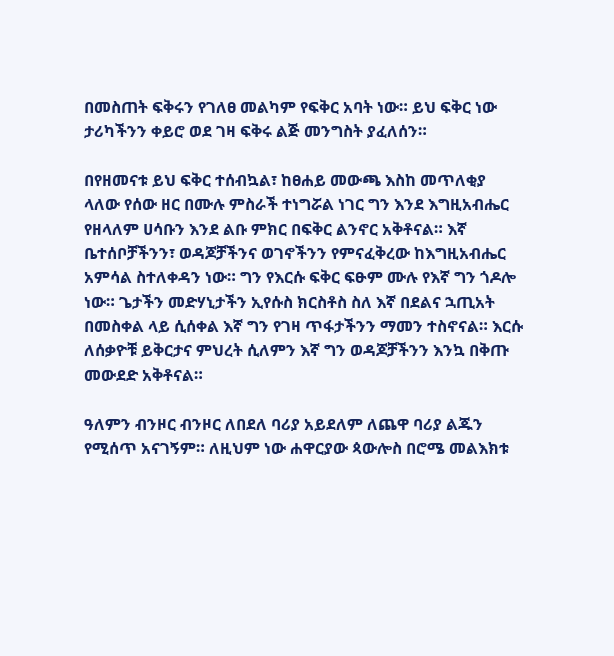በመስጠት ፍቅሩን የገለፀ መልካም የፍቅር አባት ነው። ይህ ፍቅር ነው ታሪካችንን ቀይሮ ወደ ገዛ ፍቅሩ ልጅ መንግስት ያፈለሰን።

በየዘመናቱ ይህ ፍቅር ተሰብኳል፣ ከፀሐይ መውጫ እስከ መጥለቂያ ላለው የሰው ዘር በሙሉ ምስራች ተነግሯል ነገር ግን እንደ እግዚአብሔር የዘላለም ሀሳቡን እንደ ልቡ ምክር በፍቅር ልንኖር አቅቶናል። እኛ ቤተሰቦቻችንን፣ ወዳጆቻችንና ወገኖችንን የምናፈቅረው ከእግዚአብሔር አምሳል ስተለቀዳን ነው። ግን የእርሱ ፍቅር ፍፁም ሙሉ የእኛ ግን ጎዶሎ ነው። ጌታችን መድሃኒታችን ኢየሱስ ክርስቶስ ስለ እኛ በደልና ኋጢአት በመስቀል ላይ ሲሰቀል እኛ ግን የገዛ ጥፋታችንን ማመን ተስኖናል። እርሱ ለሰቃዮቹ ይቅርታና ምህረት ሲለምን እኛ ግን ወዳጆቻችንን እንኳ በቅጡ መውደድ አቅቶናል።

ዓለምን ብንዞር ብንዞር ለበደለ ባሪያ አይደለም ለጨዋ ባሪያ ልጁን የሚሰጥ አናገኝም። ለዚህም ነው ሐዋርያው ጳውሎስ በሮሜ መልእክቱ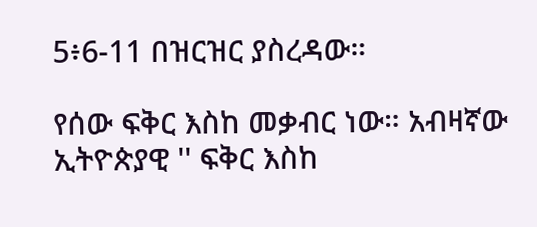5፥6-11 በዝርዝር ያስረዳው።

የሰው ፍቅር እስከ መቃብር ነው። አብዛኛው ኢትዮጵያዊ '' ፍቅር እስከ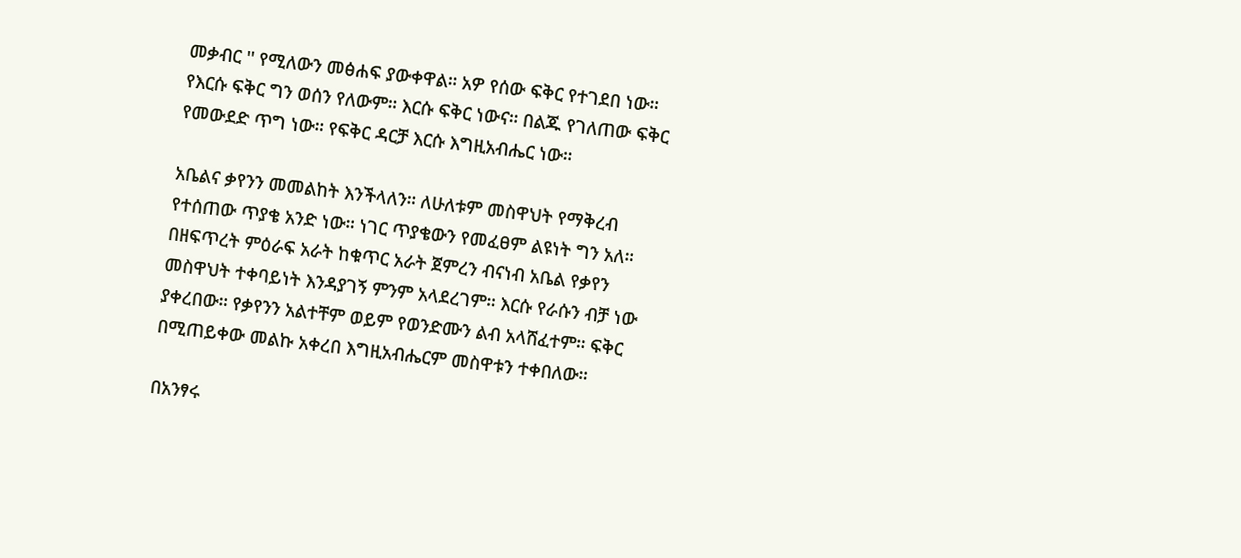መቃብር '' የሚለውን መፅሐፍ ያውቀዋል። አዎ የሰው ፍቅር የተገደበ ነው። የእርሱ ፍቅር ግን ወሰን የለውም። እርሱ ፍቅር ነውና። በልጁ የገለጠው ፍቅር የመውደድ ጥግ ነው። የፍቅር ዳርቻ እርሱ እግዚአብሔር ነው።

አቤልና ቃየንን መመልከት እንችላለን። ለሁለቱም መስዋህት የማቅረብ የተሰጠው ጥያቄ አንድ ነው። ነገር ጥያቄውን የመፈፀም ልዩነት ግን አለ። በዘፍጥረት ምዕራፍ አራት ከቁጥር አራት ጀምረን ብናነብ አቤል የቃየን መስዋህት ተቀባይነት እንዳያገኝ ምንም አላደረገም። እርሱ የራሱን ብቻ ነው ያቀረበው። የቃየንን አልተቸም ወይም የወንድሙን ልብ አላሸፈተም። ፍቅር በሚጠይቀው መልኩ አቀረበ እግዚአብሔርም መስዋቱን ተቀበለው።

በአንፃሩ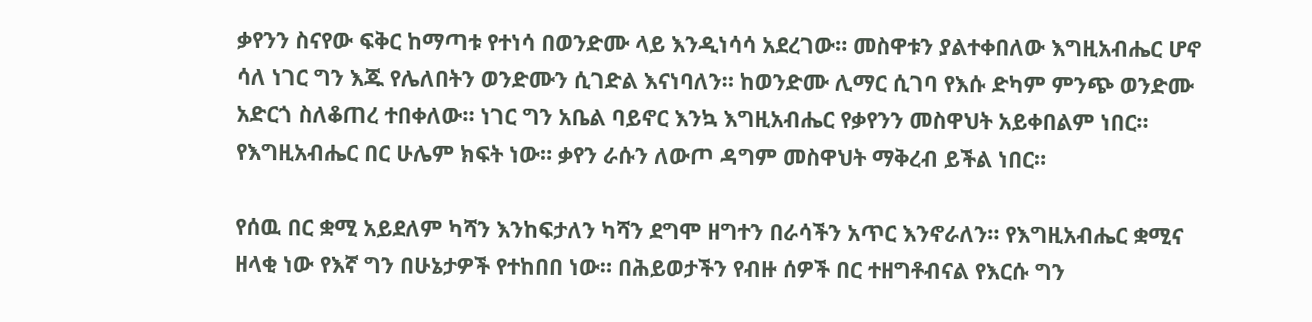ቃየንን ስናየው ፍቅር ከማጣቱ የተነሳ በወንድሙ ላይ እንዲነሳሳ አደረገው። መስዋቱን ያልተቀበለው እግዚአብሔር ሆኖ ሳለ ነገር ግን እጁ የሌለበትን ወንድሙን ሲገድል እናነባለን። ከወንድሙ ሊማር ሲገባ የእሱ ድካም ምንጭ ወንድሙ አድርጎ ስለቆጠረ ተበቀለው። ነገር ግን አቤል ባይኖር እንኳ እግዚአብሔር የቃየንን መስዋህት አይቀበልም ነበር። የእግዚአብሔር በር ሁሌም ክፍት ነው። ቃየን ራሱን ለውጦ ዳግም መስዋህት ማቅረብ ይችል ነበር።

የሰዉ በር ቋሚ አይደለም ካሻን እንከፍታለን ካሻን ደግሞ ዘግተን በራሳችን አጥር እንኖራለን። የእግዚአብሔር ቋሚና ዘላቂ ነው የእኛ ግን በሁኔታዎች የተከበበ ነው። በሕይወታችን የብዙ ሰዎች በር ተዘግቶብናል የእርሱ ግን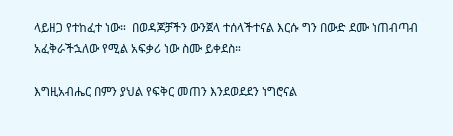ላይዘጋ የተከፈተ ነው።  በወዳጆቻችን ውንጀላ ተሰላችተናል እርሱ ግን በውድ ደሙ ነጠብጣብ አፈቅራችኋለው የሚል አፍቃሪ ነው ስሙ ይቀደስ።

እግዚአብሔር በምን ያህል የፍቅር መጠን እንደወደደን ነግሮናል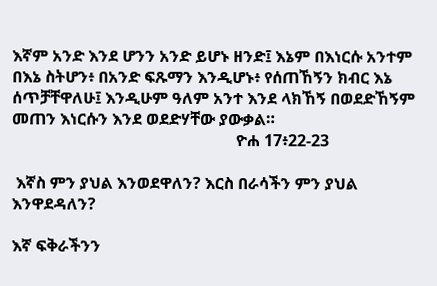እኛም አንድ እንደ ሆንን አንድ ይሆኑ ዘንድ፤ እኔም በእነርሱ አንተም በእኔ ስትሆን፥ በአንድ ፍጹማን እንዲሆኑ፥ የሰጠኸኝን ክብር እኔ ሰጥቻቸዋለሁ፤ እንዲሁም ዓለም አንተ እንደ ላክኸኝ በወደድኸኝም መጠን እነርሱን እንደ ወደድሃቸው ያውቃል።
                                                        ዮሐ 17፥22-23

 እኛስ ምን ያህል እንወደዋለን? እርስ በራሳችን ምን ያህል እንዋደዳለን?

እኛ ፍቅራችንን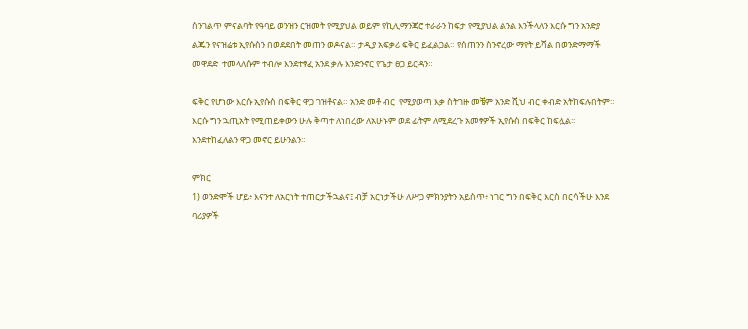ስንገልጥ ምናልባት የዓባይ ወንዝን ርዝመት የሚያህል ወይም የኪሊማንጃሮ ተራራን ከፍታ የሚያህል ልንል እንችላለን እርሱ ግን አንድያ ልጁን የናዝሬቱ ኢየሱስን በወደደበት መጠን ወዶናል። ታዲያ አፍቃሪ ፍቅር ይፈልጋል። የሰጠንን ስንኖረው ማየት ይሻል በወንድማማች መዋደድ  ተመላለሱም ተብሎ እንደተፃፈ አንደ ቃሉ እንድንኖር የጌታ ፀጋ ይርዳን።

ፍቅር የሆነው እርሱ ኢየሱስ በፍቅር ዋጋ ገዝቶናል። አንድ መቶ ብር  የሚያወጣ እቃ ስትገዙ መቼም አንድ ሺህ ብር ቀብድ አትከፍሉበትም። እርሱ ግን ኋጢአት የሚጠይቀውን ሁሉ ቅጣተ ለነበረው ለአሁኑም ወደ ፊትም ለሚደረጉ አመፃዎች ኢየሱስ በፍቅር ከፍሏል። እንደተከፈለልን ዋጋ መኖር ይሁንልን።

ምክር
1) ወንድሞች ሆይ፥ እናንተ ለአርነት ተጠርታችኋልና፤ ብቻ አርነታችሁ ለሥጋ ምክንያትን አይስጥ፥ ነገር ግን በፍቅር እርስ በርሳችሁ እንደ ባሪያዎች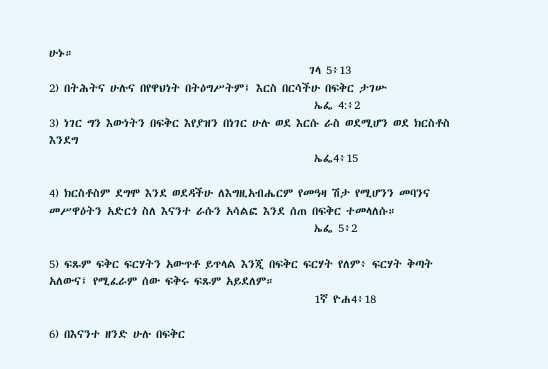ሁኑ።
                                                    ገላ 5፥13
2) በትሕትና ሁሉና በየዋህነት በትዕግሥትም፤ እርስ በርሳችሁ በፍቅር ታገሡ
                                                     ኤፌ 4:፥2
3) ነገር ግን እውነትን በፍቅር እየያዝን በነገር ሁሉ ወደ እርሱ ራስ ወደሚሆን ወደ ክርስቶስ እንደግ
                                                     ኤፌ4፥15

4) ክርስቶስም ደግሞ እንደ ወደዳችሁ ለእግዚአብሔርም የመዓዛ ሽታ የሚሆንን መባንና መሥዋዕትን አድርጎ ስለ እናንተ ራሱን አሳልፎ እንደ ሰጠ በፍቅር ተመላለሱ።
                                                     ኤፌ 5፥2

5) ፍጹም ፍቅር ፍርሃትን አውጥቶ ይጥላል እንጂ በፍቅር ፍርሃት የለም፥ ፍርሃት ቅጣት አለውና፤ የሚፈራም ሰው ፍቅሩ ፍጹም አይደለም።
                                                     1ኛ ዮሐ4፥18

6) በእናንተ ዘንድ ሁሉ በፍቅር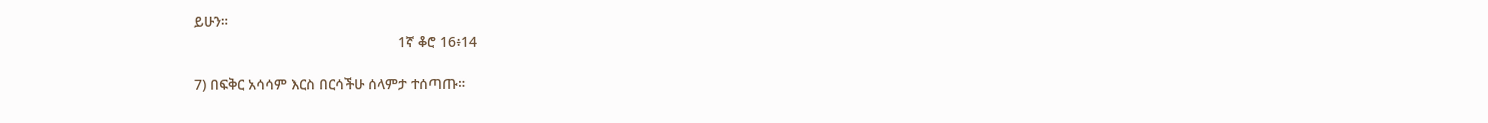ይሁን።
                                                   1ኛ ቆሮ 16፥14

7) በፍቅር አሳሳም እርስ በርሳችሁ ሰላምታ ተሰጣጡ።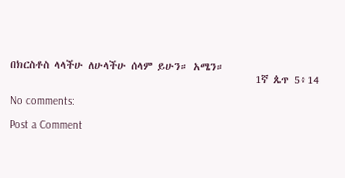በክርስቶስ ላላችሁ ለሁላችሁ ሰላም ይሁን። አሜን።
                                                 1ኛ ጴጥ 5፥14

No comments:

Post a Comment